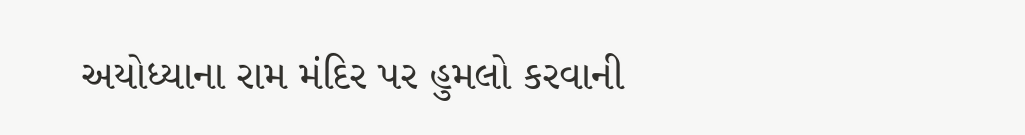અયોધ્યાના રામ મંદિર પર હુમલો કરવાની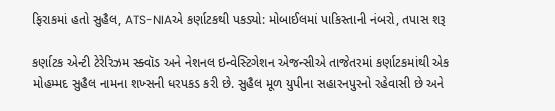ફિરાકમાં હતો સુહૈલ, ATS-NIAએ કર્ણાટકથી પકડ્યો: મોબાઈલમાં પાકિસ્તાની નંબરો, તપાસ શરૂ

કર્ણાટક એન્ટી ટેરેરિઝમ સ્ક્વૉડ અને નેશનલ ઇન્વેસ્ટિગેશન એજન્સીએ તાજેતરમાં કર્ણાટકમાંથી એક મોહમ્મદ સુહૈલ નામના શખ્સની ધરપકડ કરી છે. સુહૈલ મૂળ યુપીના સહારનપુરનો રહેવાસી છે અને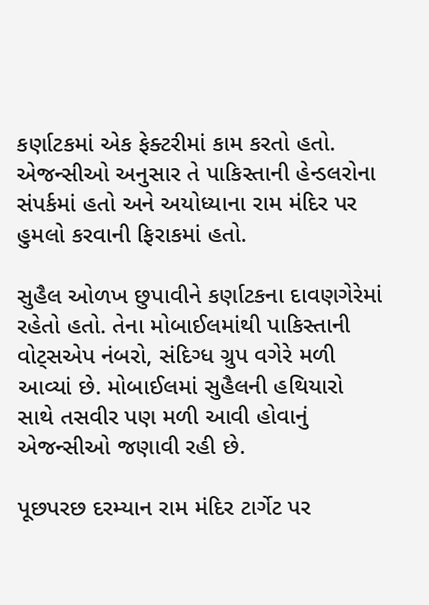કર્ણાટકમાં એક ફેક્ટરીમાં કામ કરતો હતો. એજન્સીઓ અનુસાર તે પાકિસ્તાની હેન્ડલરોના સંપર્કમાં હતો અને અયોધ્યાના રામ મંદિર પર હુમલો કરવાની ફિરાકમાં હતો.

સુહૈલ ઓળખ છુપાવીને કર્ણાટકના દાવણગેરેમાં રહેતો હતો. તેના મોબાઈલમાંથી પાકિસ્તાની વોટ્સએપ નંબરો, સંદિગ્ધ ગ્રુપ વગેરે મળી આવ્યાં છે. મોબાઈલમાં સુહૈલની હથિયારો સાથે તસવીર પણ મળી આવી હોવાનું એજન્સીઓ જણાવી રહી છે.

પૂછપરછ દરમ્યાન રામ મંદિર ટાર્ગેટ પર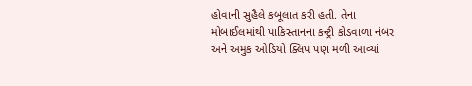હોવાની સુહૈલે કબૂલાત કરી હતી. તેના મોબાઈલમાંથી પાકિસ્તાનના કન્ટ્રી કોડવાળા નંબર અને અમુક ઓડિયો ક્લિપ પણ મળી આવ્યાં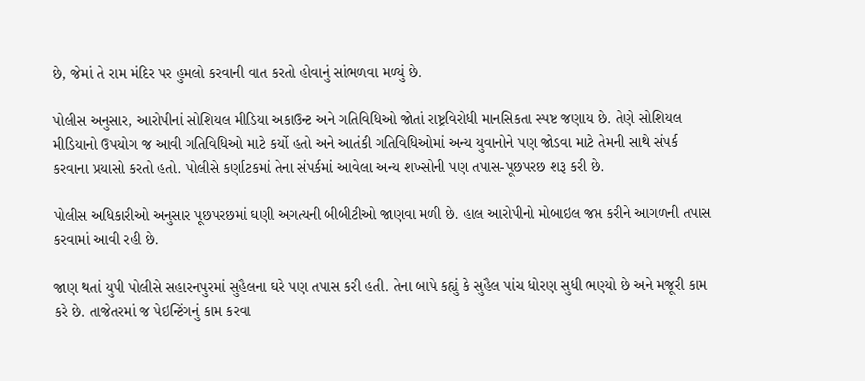છે, જેમાં તે રામ મંદિર પર હુમલો કરવાની વાત કરતો હોવાનું સાંભળવા મળ્યું છે.

પોલીસ અનુસાર, આરોપીનાં સોશિયલ મીડિયા અકાઉન્ટ અને ગતિવિધિઓ જોતાં રાષ્ટ્રવિરોધી માનસિકતા સ્પષ્ટ જણાય છે. તેણે સોશિયલ મીડિયાનો ઉપયોગ જ આવી ગતિવિધિઓ માટે કર્યો હતો અને આતંકી ગતિવિધિઓમાં અન્ય યુવાનોને પણ જોડવા માટે તેમની સાથે સંપર્ક કરવાના પ્રયાસો કરતો હતો. પોલીસે કર્ણાટકમાં તેના સંપર્કમાં આવેલા અન્ય શખ્સોની પણ તપાસ-પૂછપરછ શરૂ કરી છે.

પોલીસ અધિકારીઓ અનુસાર પૂછપરછમાં ઘણી અગત્યની બીબીટીઓ જાણવા મળી છે. હાલ આરોપીનો મોબાઇલ જપ્ત કરીને આગળની તપાસ કરવામાં આવી રહી છે.

જાણ થતાં યુપી પોલીસે સહારનપુરમાં સુહૈલના ઘરે પણ તપાસ કરી હતી. તેના બાપે કહ્યું કે સુહૈલ પાંચ ધોરણ સુધી ભણ્યો છે અને મજૂરી કામ કરે છે. તાજેતરમાં જ પેઇન્ટિંગનું કામ કરવા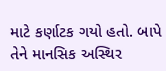માટે કર્ણાટક ગયો હતો. બાપે તેને માનસિક અસ્થિર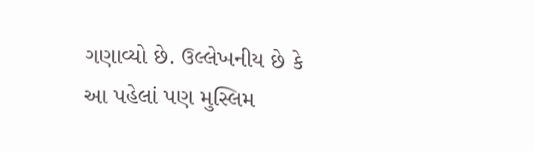ગણાવ્યો છે. ઉલ્લેખનીય છે કે આ પહેલાં પણ મુસ્લિમ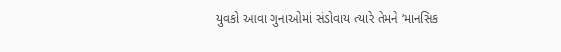યુવકો આવા ગુનાઓમાં સંડોવાય ત્યારે તેમને ‘માનસિક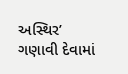અસ્થિર’ ગણાવી દેવામાં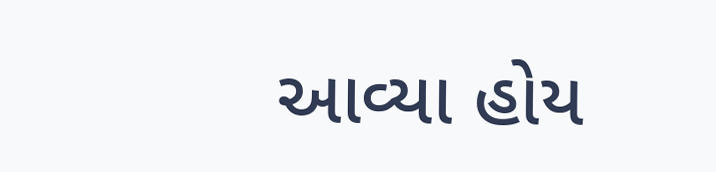આવ્યા હોય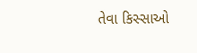તેવા કિસ્સાઓ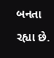બનતા રહ્યા છે.